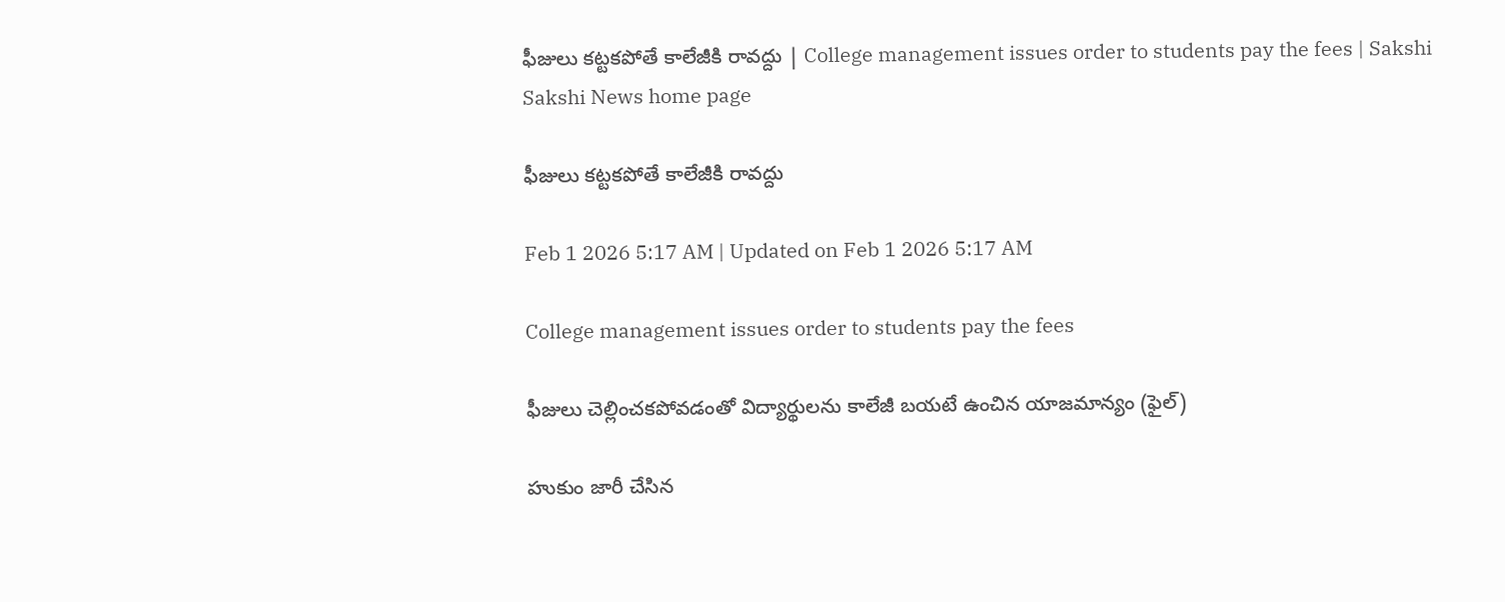ఫీజులు కట్టకపోతే కాలేజీకి రావద్దు | College management issues order to students pay the fees | Sakshi
Sakshi News home page

ఫీజులు కట్టకపోతే కాలేజీకి రావద్దు

Feb 1 2026 5:17 AM | Updated on Feb 1 2026 5:17 AM

College management issues order to students pay the fees

ఫీజులు చెల్లించకపోవడంతో విద్యార్థులను కాలేజీ బయటే ఉంచిన యాజమాన్యం (ఫైల్‌)

హుకుం జారీ చేసిన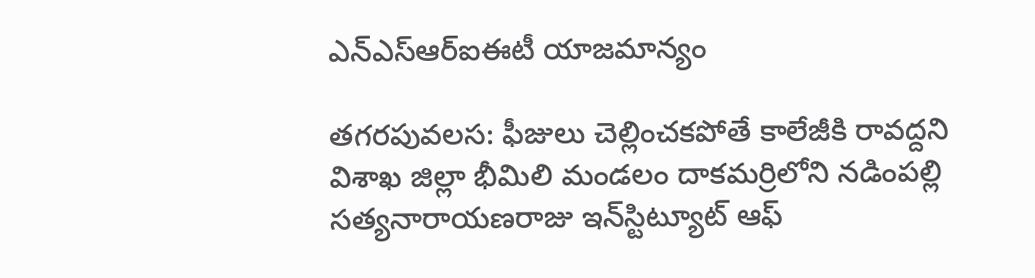ఎన్‌ఎస్‌ఆర్‌ఐఈటీ యాజమాన్యం

తగరపువలస: ఫీజులు చెల్లించకపోతే కాలేజీకి రావద్దని విశాఖ జిల్లా భీమిలి మండలం దాకమర్రిలోని నడింపల్లి సత్యనారాయణరాజు ఇన్‌స్టిట్యూట్‌ ఆఫ్‌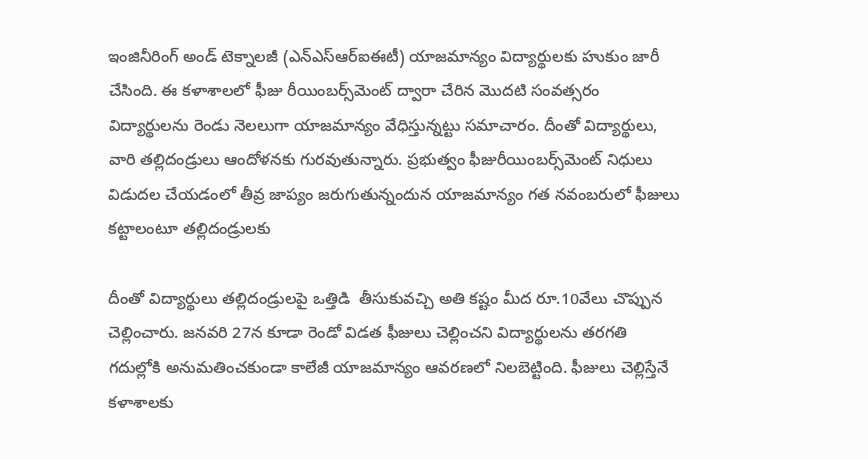ఇంజినీరింగ్‌ అండ్‌ టెక్నాలజీ (ఎన్‌ఎస్‌ఆర్‌ఐఈటీ) యాజమాన్యం విద్యార్థులకు హుకుం జారీ చేసింది. ఈ కళాశాలలో ఫీజు రీయింబర్స్‌మెంట్‌ ద్వారా చేరిన మొదటి సంవత్సరం విద్యార్థులను రెండు నెలలుగా యాజమాన్యం వేధిస్తున్నట్టు సమాచారం. దీంతో విద్యార్థులు, వారి తల్లిదండ్రులు ఆందోళనకు గురవుతున్నారు. ప్రభుత్వం ఫీజురీయింబర్స్‌మెంట్‌ నిధులు విడుదల చేయడంలో తీవ్ర జాప్యం జరుగుతున్నందున యాజమాన్యం గత నవంబరులో ఫీజులు కట్టాలంటూ తల్లిదండ్రులకు

దీంతో విద్యార్థులు తల్లిదండ్రులపై ఒత్తిడి  తీసుకువచ్చి అతి కష్టం మీద రూ.10వేలు చొప్పున చెల్లించారు. జనవరి 27న కూడా రెండో విడత ఫీజులు చెల్లించని విద్యార్థులను తరగతి గదుల్లోకి అనుమతించకుండా కాలేజీ యాజమాన్యం ఆవరణలో నిలబెట్టింది. ఫీజులు చెల్లిస్తేనే కళాశాలకు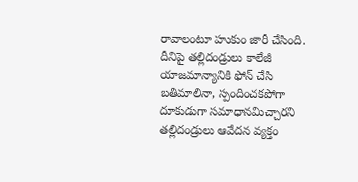రావాలంటూ హుకుం జారీ చేసింది. దీనిపై తల్లిదండ్రులు కాలేజీ యాజమాన్యానికి ఫోన్‌ చేసి బతిమాలినా, స్పందించకపోగా దూకుడుగా సమాధానమిచ్చారని తల్లిదండ్రులు ఆవేదన వ్యక్తం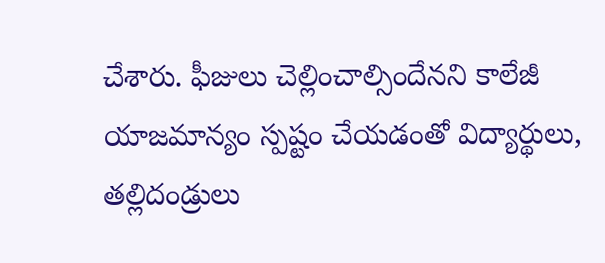చేశారు. ఫీజులు చెల్లించాల్సిందేనని కాలేజీ యాజమాన్యం స్పష్టం చేయడంతో విద్యార్థులు, తల్లిదండ్రులు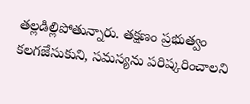తల్లడిల్లిపోతున్నారు. తక్షణం ప్రభుత్వం కలగజేసుకుని, సమస్యను పరిష్కరించాలని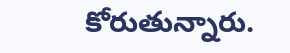కోరుతున్నారు.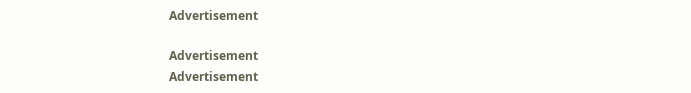Advertisement

Advertisement
Advertisement